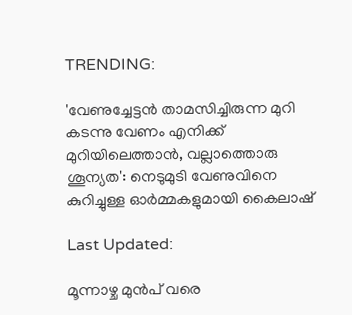TRENDING:

'വേണുച്ചേട്ടൻ താമസിച്ചിരുന്ന മുറി കടന്നു വേണം എനിക്ക് മുറിയിലെത്താൻ, വല്ലാത്തൊരു ശൂന്യത': നെടുമുടി വേണുവിനെ കുറിച്ചുള്ള ഓർമ്മകളുമായി കൈലാഷ്

Last Updated:

മൂന്നാഴ്ച മുൻപ് വരെ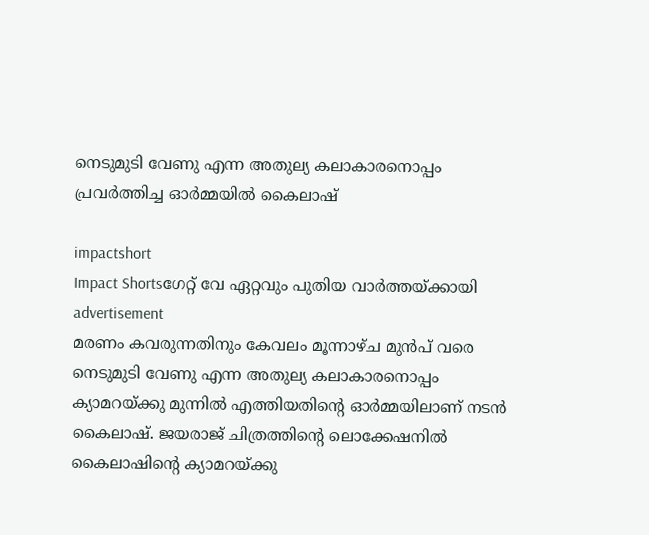നെടുമുടി വേണു എന്ന അതുല്യ കലാകാരനൊപ്പം പ്രവർത്തിച്ച ഓർമ്മയിൽ കൈലാഷ്

impactshort
Impact Shortsഗേറ്റ് വേ ഏറ്റവും പുതിയ വാർത്തയ്ക്കായി
advertisement
മരണം കവരുന്നതിനും കേവലം മൂന്നാഴ്ച മുൻപ് വരെ നെടുമുടി വേണു എന്ന അതുല്യ കലാകാരനൊപ്പം ക്യാമറയ്ക്കു മുന്നിൽ എത്തിയതിന്റെ ഓർമ്മയിലാണ് നടൻ കൈലാഷ്. ജയരാജ് ചിത്രത്തിന്റെ ലൊക്കേഷനിൽ കൈലാഷിന്റെ ക്യാമറയ്ക്കു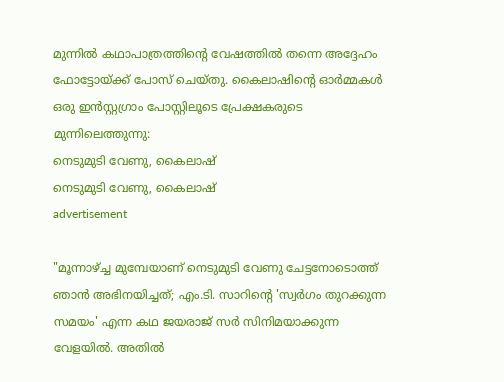മുന്നിൽ കഥാപാത്രത്തിന്റെ വേഷത്തിൽ തന്നെ അദ്ദേഹം ഫോട്ടോയ്ക്ക് പോസ് ചെയ്തു. കൈലാഷിന്റെ ഓർമ്മകൾ ഒരു ഇൻസ്റ്റഗ്രാം പോസ്റ്റിലൂടെ പ്രേക്ഷകരുടെ മുന്നിലെത്തുന്നു:
നെടുമുടി വേണു, കൈലാഷ്
നെടുമുടി വേണു, കൈലാഷ്
advertisement

"മൂന്നാഴ്ച്ച മുമ്പേയാണ് നെടുമുടി വേണു ചേട്ടനോടൊത്ത് ഞാൻ അഭിനയിച്ചത്; എം.ടി. സാറിന്റെ 'സ്വർഗം തുറക്കുന്ന സമയം' എന്ന കഥ ജയരാജ് സർ സിനിമയാക്കുന്ന വേളയിൽ. അതിൽ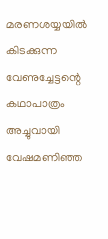മരണശയ്യയിൽ കിടക്കുന്ന വേണുച്ചേട്ടന്റെ കഥാപാത്രം അച്ചുവായി വേഷമണിഞ്ഞ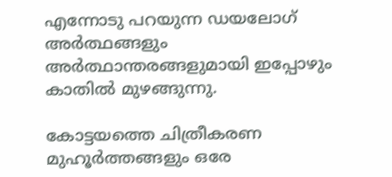എന്നോടു പറയുന്ന ഡയലോഗ് അർത്ഥങ്ങളും അർത്ഥാന്തരങ്ങളുമായി ഇപ്പോഴും കാതിൽ മുഴങ്ങുന്നു.

കോട്ടയത്തെ ചിത്രീകരണ മുഹൂർത്തങ്ങളും ഒരേ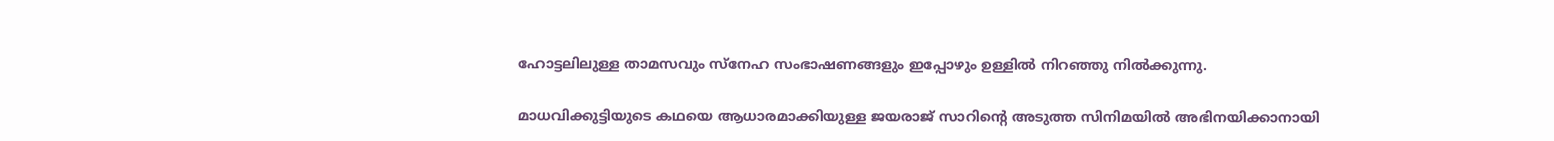ഹോട്ടലിലുള്ള താമസവും സ്നേഹ സംഭാഷണങ്ങളും ഇപ്പോഴും ഉള്ളിൽ നിറഞ്ഞു നിൽക്കുന്നു.

മാധവിക്കുട്ടിയുടെ കഥയെ ആധാരമാക്കിയുള്ള ജയരാജ് സാറിന്റെ അടുത്ത സിനിമയിൽ അഭിനയിക്കാനായി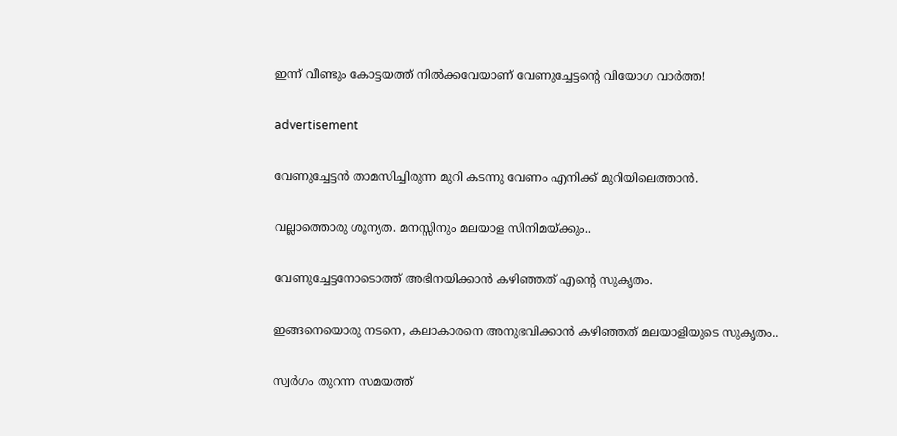ഇന്ന്‌ വീണ്ടും കോട്ടയത്ത് നിൽക്കവേയാണ് വേണുച്ചേട്ടന്റെ വിയോഗ വാർത്ത!

advertisement

വേണുച്ചേട്ടൻ താമസിച്ചിരുന്ന മുറി കടന്നു വേണം എനിക്ക് മുറിയിലെത്താൻ.

വല്ലാത്തൊരു ശൂന്യത. മനസ്സിനും മലയാള സിനിമയ്ക്കും..

വേണുച്ചേട്ടനോടൊത്ത് അഭിനയിക്കാൻ കഴിഞ്ഞത് എന്റെ സുകൃതം.

ഇങ്ങനെയൊരു നടനെ, കലാകാരനെ അനുഭവിക്കാൻ കഴിഞ്ഞത് മലയാളിയുടെ സുകൃതം..

സ്വർഗം തുറന്ന സമയത്ത്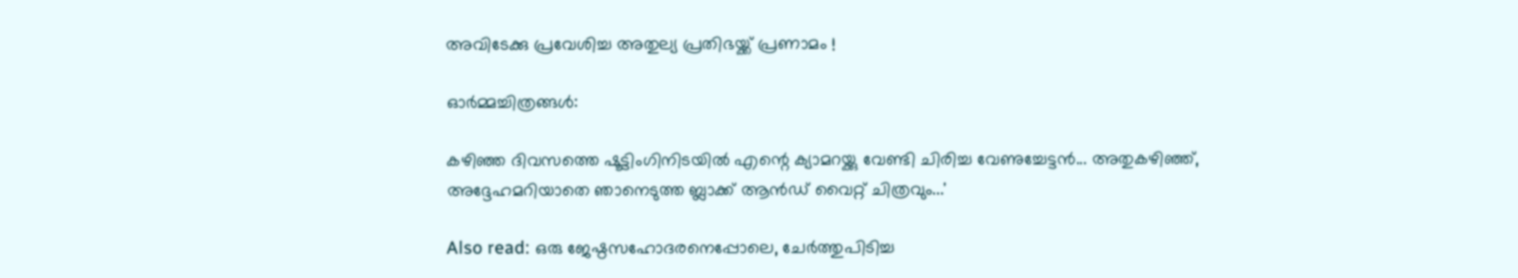അവിടേക്കു പ്രവേശിച്ച അതുല്യ പ്രതിഭയ്ക്ക് പ്രണാമം !

ഓർമ്മച്ചിത്രങ്ങൾ:

കഴിഞ്ഞ ദിവസത്തെ ഷൂട്ടിംഗിനിടയിൽ എന്റെ ക്യാമറയ്ക്കു വേണ്ടി ചിരിച്ച വേണുച്ചേട്ടൻ... അതുകഴിഞ്ഞ്, അദ്ദേഹമറിയാതെ ഞാനെടുത്ത ബ്ലാക്ക് ആൻഡ് വൈറ്റ് ചിത്രവും...'

Also read: ഒരു ജേഷ്ഠസഹോദരനെപ്പോലെ, ചേര്‍ത്തുപിടിച്ച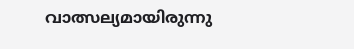വാത്സല്യമായിരുന്നു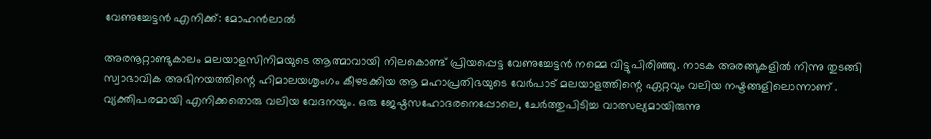വേണുച്ചേട്ടന്‍ എനിക്ക്: മോഹന്‍ലാല്‍

അരനൂറ്റാണ്ടുകാലം മലയാളസിനിമയുടെ ആത്മാവായി നിലകൊണ്ട് പ്രിയപ്പെട്ട വേണുച്ചേട്ടന്‍ നമ്മെ വിട്ടുപിരിഞ്ഞു. നാടക അരങ്ങുകളില്‍ നിന്നു തുടങ്ങി സ്വാഭാവിക അഭിനയത്തിന്റെ ഹിമാലയശൃംഗം കീഴടക്കിയ ആ മഹാപ്രതിഭയുടെ വേര്‍പാട് മലയാളത്തിന്റെ ഏറ്റവും വലിയ നഷ്ടങ്ങളിലൊന്നാണ് . വ്യക്തിപരമായി എനിക്കതൊരു വലിയ വേദനയും. ഒരു ജേഷ്ഠസഹോദരനെപ്പോലെ, ചേര്‍ത്തുപിടിച്ച വാത്സല്യമായിരുന്നു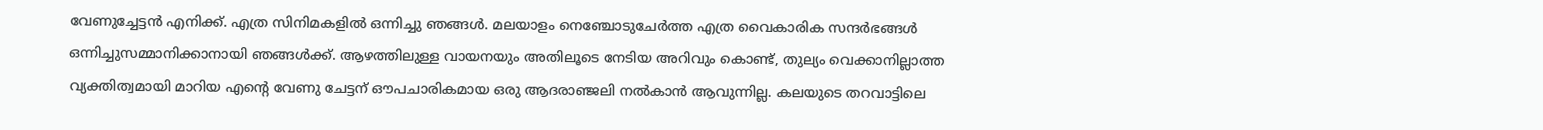വേണുച്ചേട്ടന്‍ എനിക്ക്. എത്ര സിനിമകളില്‍ ഒന്നിച്ചു ഞങ്ങള്‍. മലയാളം നെഞ്ചോടുചേര്‍ത്ത എത്ര വൈകാരിക സന്ദര്‍ഭങ്ങള്‍ ഒന്നിച്ചുസമ്മാനിക്കാനായി ഞങ്ങള്‍ക്ക്. ആഴത്തിലുള്ള വായനയും അതിലൂടെ നേടിയ അറിവും കൊണ്ട്, തുല്യം വെക്കാനില്ലാത്ത വ്യക്തിത്വമായി മാറിയ എന്റെ വേണു ചേട്ടന് ഔപചാരികമായ ഒരു ആദരാഞ്ജലി നല്‍കാന്‍ ആവുന്നില്ല. കലയുടെ തറവാട്ടിലെ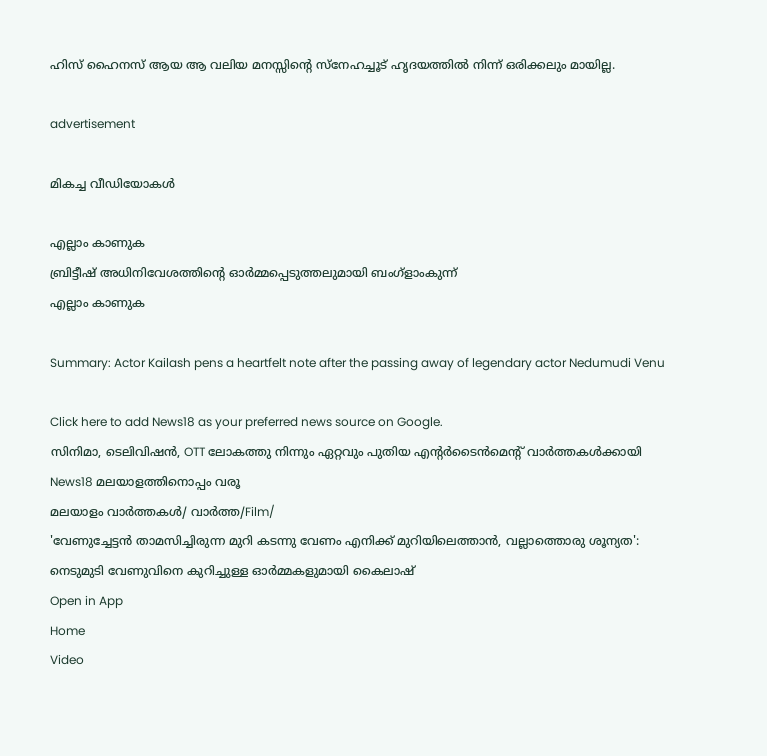ഹിസ് ഹൈനസ് ആയ ആ വലിയ മനസ്സിന്റെ സ്‌നേഹച്ചൂട് ഹൃദയത്തില്‍ നിന്ന് ഒരിക്കലും മായില്ല.

advertisement

മികച്ച വീഡിയോകൾ

എല്ലാം കാണുക
ബ്രിട്ടീഷ് അധിനിവേശത്തിൻ്റെ ഓർമ്മപ്പെടുത്തലുമായി ബംഗ്ളാംകുന്ന്
എല്ലാം കാണുക

Summary: Actor Kailash pens a heartfelt note after the passing away of legendary actor Nedumudi Venu

Click here to add News18 as your preferred news source on Google.
സിനിമാ, ടെലിവിഷൻ, OTT ലോകത്തു നിന്നും ഏറ്റവും പുതിയ എന്റർടൈൻമെന്റ് വാർത്തകൾക്കായി News18 മലയാളത്തിനൊപ്പം വരൂ
മലയാളം വാർത്തകൾ/ വാർത്ത/Film/
'വേണുച്ചേട്ടൻ താമസിച്ചിരുന്ന മുറി കടന്നു വേണം എനിക്ക് മുറിയിലെത്താൻ, വല്ലാത്തൊരു ശൂന്യത': നെടുമുടി വേണുവിനെ കുറിച്ചുള്ള ഓർമ്മകളുമായി കൈലാഷ്
Open in App
Home
Video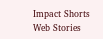Impact Shorts
Web Stories